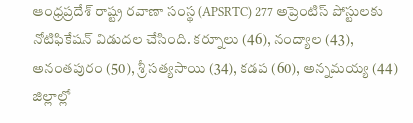ఆంధ్రప్రదేశ్ రాష్ట్ర రవాణా సంస్థ (APSRTC) 277 అప్రెంటిస్ పోస్టులకు నోటిఫికేషన్ విడుదల చేసింది. కర్నూలు (46), నంద్యాల (43), అనంతపురం (50), శ్రీ సత్యసాయి (34), కడప (60), అన్నమయ్య (44) జిల్లాల్లో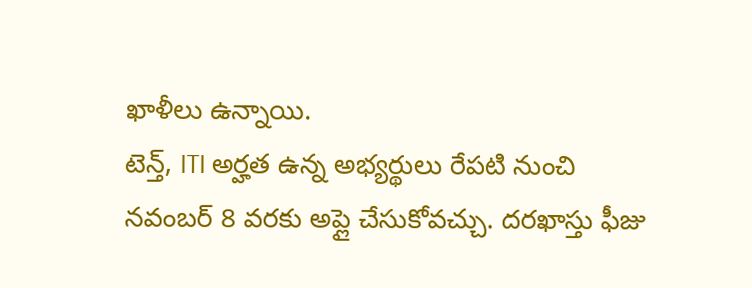ఖాళీలు ఉన్నాయి.
టెన్త్, ITI అర్హత ఉన్న అభ్యర్థులు రేపటి నుంచి నవంబర్ 8 వరకు అప్లై చేసుకోవచ్చు. దరఖాస్తు ఫీజు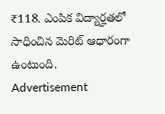₹118. ఎంపిక విద్యార్హతలో సాధించిన మెరిట్ ఆధారంగా ఉంటుంది.
Advertisement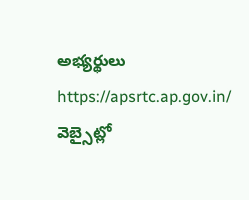అభ్యర్థులు https://apsrtc.ap.gov.in/ వెబ్సైట్లో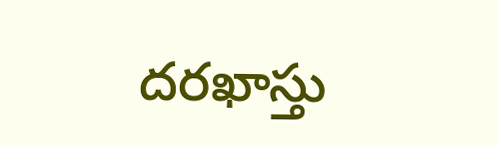దరఖాస్తు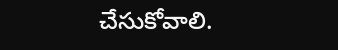చేసుకోవాలి.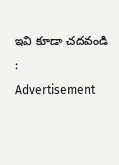ఇవి కూడా చదవండి :
Advertisement